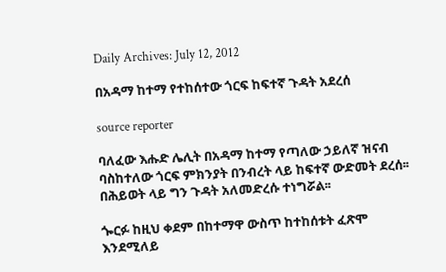Daily Archives: July 12, 2012

በአዳማ ከተማ የተከሰተው ጎርፍ ከፍተኛ ጉዳት አደረሰ

source reporter

ባለፈው እሑድ ሌሊት በአዳማ ከተማ የጣለው ኃይለኛ ዝናብ ባስከተለው ጎርፍ ምክንያት በንብረት ላይ ከፍተኛ ውድመት ደረሰ፡፡ በሕይወት ላይ ግን ጉዳት አለመድረሱ ተነግሯል፡፡

ጐርፉ ከዚህ ቀደም በከተማዋ ውስጥ ከተከሰቱት ፈጽሞ እንደሚለይ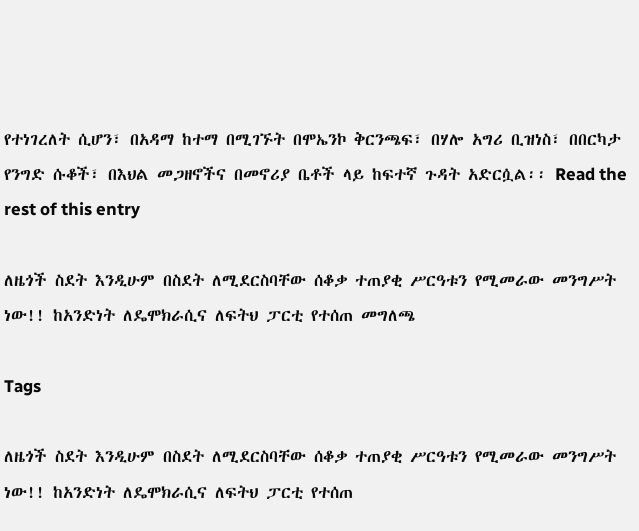የተነገረለት ሲሆን፣ በአዳማ ከተማ በሚገኙት በሞኤንኮ ቅርንጫፍ፣ በሃሎ አግሪ ቢዝነስ፣ በበርካታ የንግድ ሱቆች፣ በእህል መጋዘኖችና በመኖሪያ ቤቶች ላይ ከፍተኛ ጉዳት አድርሷል፡፡ Read the rest of this entry

ለዜጎች ስደት እንዲሁም በስደት ለሚደርስባቸው ሰቆቃ ተጠያቂ ሥርዓቱን የሚመራው መንግሥት ነው!! ከአንድነት ለዴሞክራሲና ለፍትህ ፓርቲ የተሰጠ መግለጫ

Tags

ለዜጎች ስደት እንዲሁም በስደት ለሚደርስባቸው ሰቆቃ ተጠያቂ ሥርዓቱን የሚመራው መንግሥት ነው!! ከአንድነት ለዴሞክራሲና ለፍትህ ፓርቲ የተሰጠ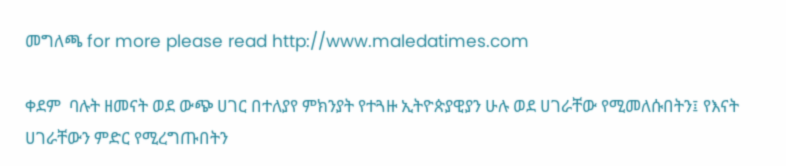መግለጫ for more please read http://www.maledatimes.com

ቀደም  ባሉት ዘመናት ወደ ውጭ ሀገር በተለያየ ምክንያት የተጓዙ ኢትዮጵያዊያን ሁሉ ወደ ሀገራቸው የሚመለሱበትን፤ የእናት ሀገራቸውን ምድር የሚረግጡበትን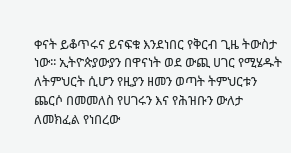ቀናት ይቆጥሩና ይናፍቁ እንደነበር የቅርብ ጊዜ ትውስታ ነው፡፡ ኢትዮጵያውያን በዋናነት ወደ ውጪ ሀገር የሚሄዱት ለትምህርት ሲሆን የዚያን ዘመን ወጣት ትምህርቱን ጨርሶ በመመለስ የሀገሩን እና የሕዝቡን ውለታ ለመክፈል የነበረው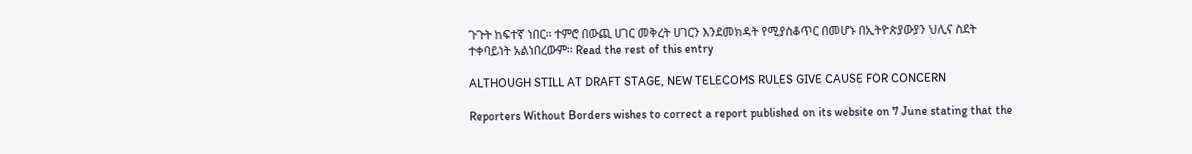ጉጉት ከፍተኛ ነበር፡፡ ተምሮ በውጪ ሀገር መቅረት ሀገርን እንደመክዳት የሚያስቆጥር በመሆኑ በኢትዮጵያውያን ህሊና ስደት ተቀባይነት አልነበረውም፡፡ Read the rest of this entry

ALTHOUGH STILL AT DRAFT STAGE, NEW TELECOMS RULES GIVE CAUSE FOR CONCERN

Reporters Without Borders wishes to correct a report published on its website on 7 June stating that the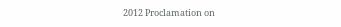2012 Proclamation on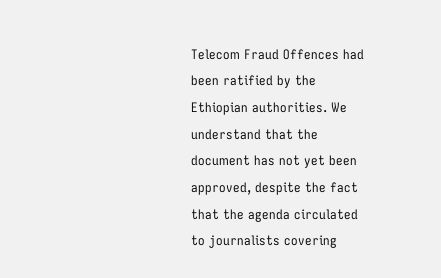Telecom Fraud Offences had been ratified by the Ethiopian authorities. We understand that the document has not yet been approved, despite the fact that the agenda circulated to journalists covering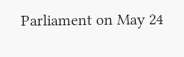Parliament on May 24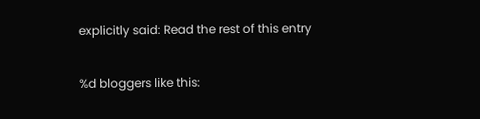explicitly said: Read the rest of this entry

%d bloggers like this: